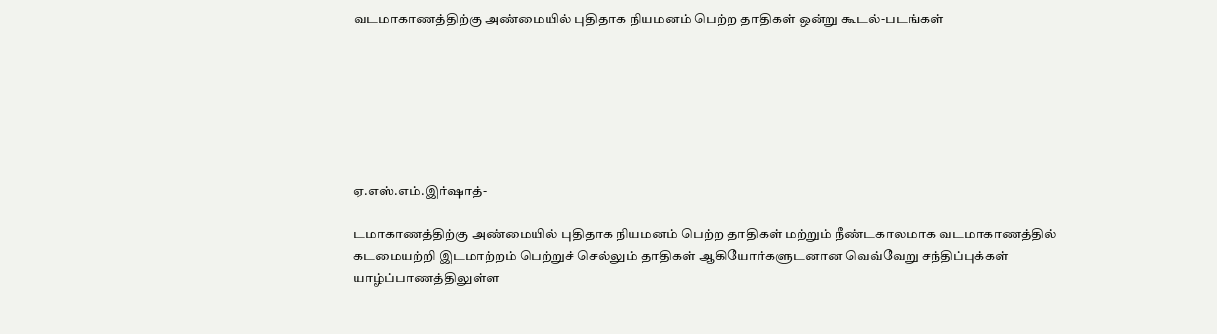வடமாகாணத்திற்கு அண்மையில் புதிதாக நியமனம் பெற்ற தாதிகள் ஒன்று கூடல்-படங்கள்







ஏ.எஸ்.எம்.இர்ஷாத்-

டமாகாணத்திற்கு அண்மையில் புதிதாக நியமனம் பெற்ற தாதிகள் மற்றும் நீண்டகாலமாக வடமாகாணத்தில் கடமையற்றி இடமாற்றம் பெற்றுச் செல்லும் தாதிகள் ஆகியோர்களுடனான வெவ்வேறு சந்திப்புக்கள் யாழ்ப்பாணத்திலுள்ள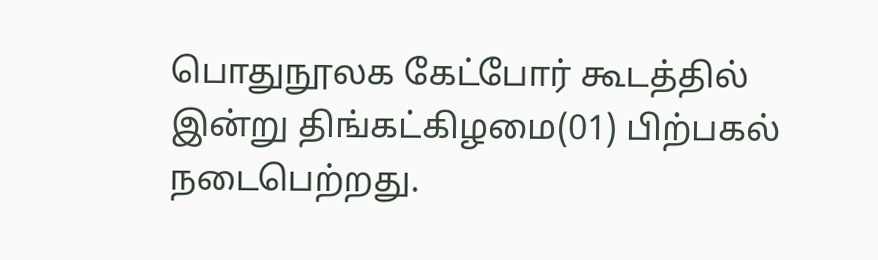பொதுநூலக கேட்போர் கூடத்தில் இன்று திங்கட்கிழமை(01) பிற்பகல் நடைபெற்றது.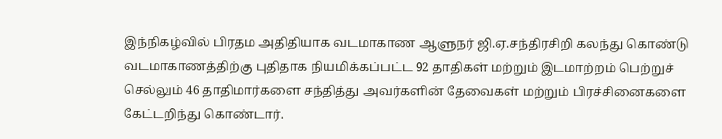இந்நிகழ்வில் பிரதம அதிதியாக வடமாகாண ஆளுநர் ஜி.ஏ.சந்திரசிறி கலந்து கொண்டு வடமாகாணத்திற்கு புதிதாக நியமிக்கப்பட்ட 92 தாதிகள் மற்றும் இடமாற்றம் பெற்றுச் செல்லும் 46 தாதிமார்களை சந்தித்து அவர்களின் தேவைகள் மற்றும் பிரச்சினைகளை கேட்டறிந்து கொண்டார்.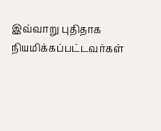இவ்வாறு புதிதாக நியமிக்கப்பட்டவர்கள்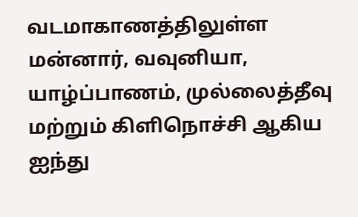வடமாகாணத்திலுள்ள மன்னார், வவுனியா, யாழ்ப்பாணம், முல்லைத்தீவு மற்றும் கிளிநொச்சி ஆகிய ஐந்து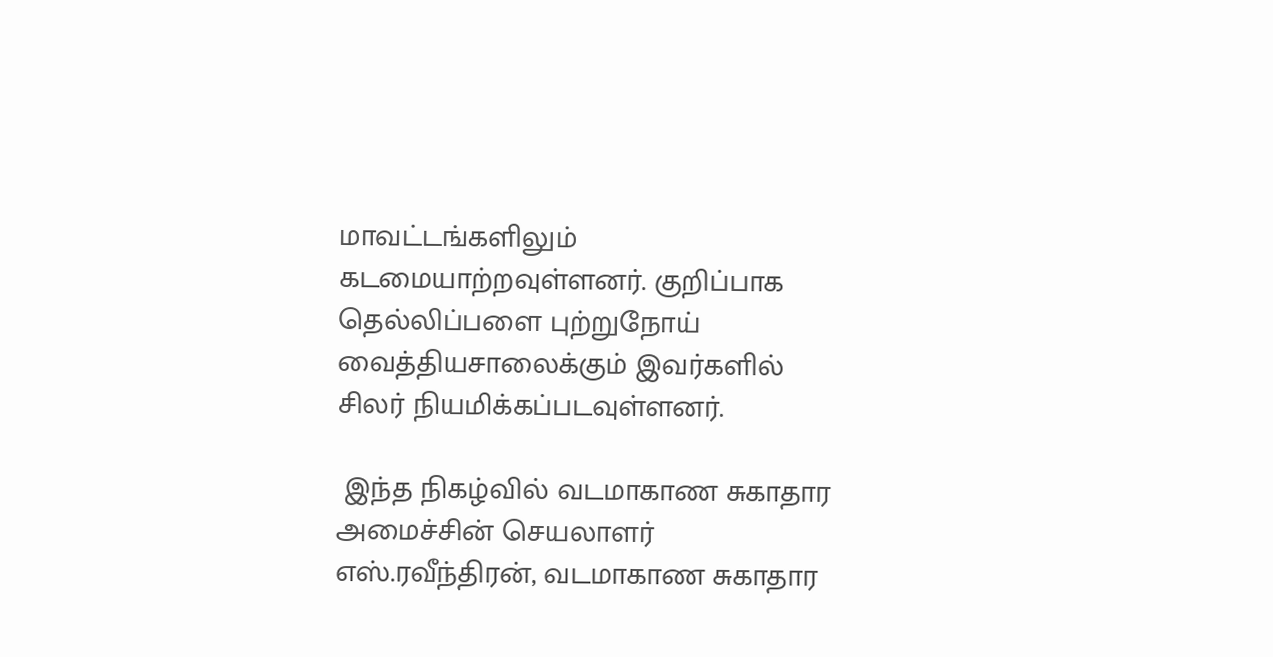மாவட்டங்களிலும் கடமையாற்றவுள்ளனர். குறிப்பாக தெல்லிப்பளை புற்றுநோய் வைத்தியசாலைக்கும் இவர்களில் சிலர் நியமிக்கப்படவுள்ளனர்.

 இந்த நிகழ்வில் வடமாகாண சுகாதார அமைச்சின் செயலாளர் எஸ்.ரவீந்திரன், வடமாகாண சுகாதார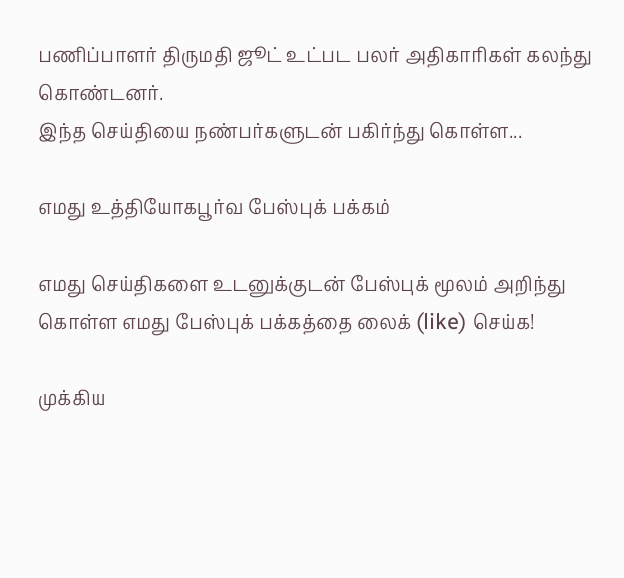பணிப்பாளர் திருமதி ஜூட் உட்பட பலர் அதிகாரிகள் கலந்து கொண்டனர்.
இந்த செய்தியை நண்பர்களுடன் பகிர்ந்து கொள்ள...

எமது உத்தியோகபூர்வ பேஸ்புக் பக்கம்

எமது செய்திகளை உடனுக்குடன் பேஸ்புக் மூலம் அறிந்து கொள்ள எமது பேஸ்புக் பக்கத்தை லைக் (like) செய்க!

முக்கிய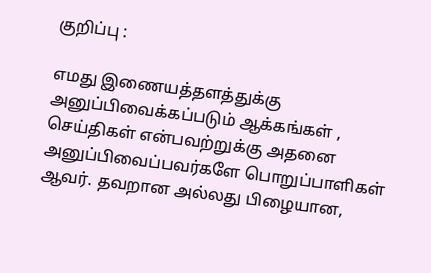குறிப்பு :

எமது இணையத்தளத்துக்கு அனுப்பிவைக்கப்படும் ஆக்கங்கள் , செய்திகள் என்பவற்றுக்கு அதனை அனுப்பிவைப்பவர்களே பொறுப்பாளிகள் ஆவர். தவறான அல்லது பிழையான,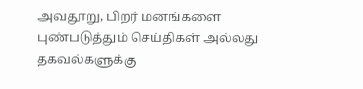அவதூறு, பிறர் மனங்களை புண்படுத்தும் செய்திகள் அல்லது தகவல்களுக்கு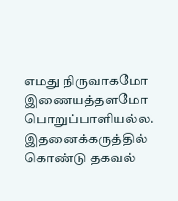எமது நிருவாகமோ இணையத்தளமோ பொறுப்பாளியல்ல. இதனைக்கருத்தில் கொண்டு தகவல்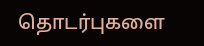தொடர்புகளை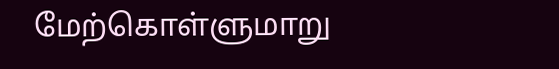மேற்கொள்ளுமாறு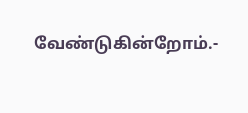வேண்டுகின்றோம்.-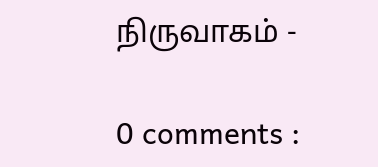நிருவாகம் -

0 comments :